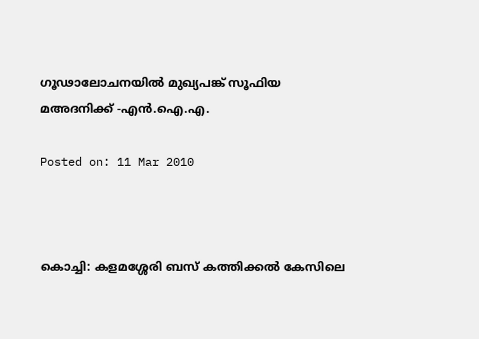ഗൂഢാലോചനയില്‍ മുഖ്യപങ്ക് സൂഫിയ മഅദനിക്ക് -എന്‍.ഐ.എ.

Posted on: 11 Mar 2010



കൊച്ചി: കളമശ്ശേരി ബസ് കത്തിക്കല്‍ കേസിലെ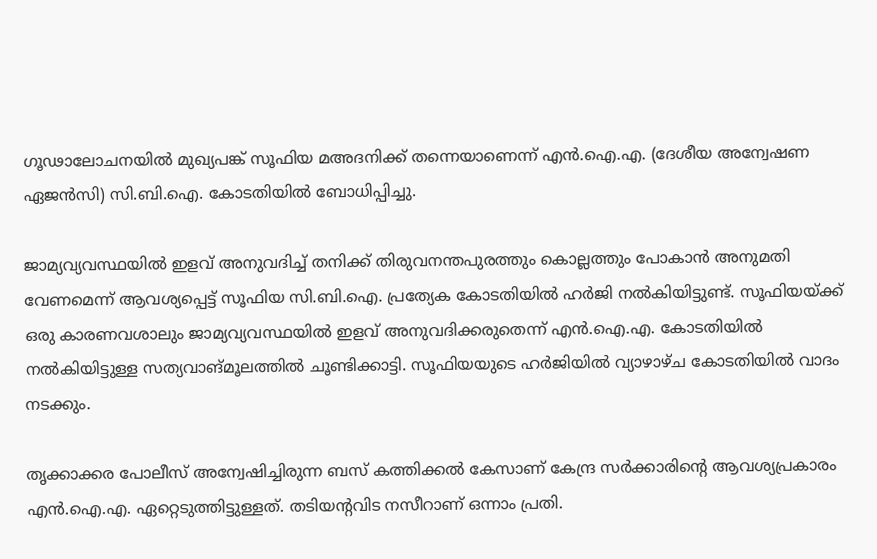ഗൂഢാലോചനയില്‍ മുഖ്യപങ്ക് സൂഫിയ മഅദനിക്ക് തന്നെയാണെന്ന് എന്‍.ഐ.എ. (ദേശീയ അന്വേഷണ ഏജന്‍സി) സി.ബി.ഐ. കോടതിയില്‍ ബോധിപ്പിച്ചു.

ജാമ്യവ്യവസ്ഥയില്‍ ഇളവ് അനുവദിച്ച് തനിക്ക് തിരുവനന്തപുരത്തും കൊല്ലത്തും പോകാന്‍ അനുമതി വേണമെന്ന് ആവശ്യപ്പെട്ട് സൂഫിയ സി.ബി.ഐ. പ്രത്യേക കോടതിയില്‍ ഹര്‍ജി നല്‍കിയിട്ടുണ്ട്. സൂഫിയയ്ക്ക് ഒരു കാരണവശാലും ജാമ്യവ്യവസ്ഥയില്‍ ഇളവ് അനുവദിക്കരുതെന്ന് എന്‍.ഐ.എ. കോടതിയില്‍ നല്‍കിയിട്ടുള്ള സത്യവാങ്മൂലത്തില്‍ ചൂണ്ടിക്കാട്ടി. സൂഫിയയുടെ ഹര്‍ജിയില്‍ വ്യാഴാഴ്ച കോടതിയില്‍ വാദം നടക്കും.

തൃക്കാക്കര പോലീസ് അന്വേഷിച്ചിരുന്ന ബസ് കത്തിക്കല്‍ കേസാണ് കേന്ദ്ര സര്‍ക്കാരിന്റെ ആവശ്യപ്രകാരം എന്‍.ഐ.എ. ഏറ്റെടുത്തിട്ടുള്ളത്. തടിയന്റവിട നസീറാണ് ഒന്നാം പ്രതി.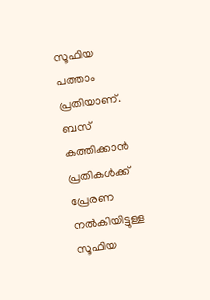സൂഫിയ പത്താം പ്രതിയാണ്. ബസ് കത്തിക്കാന്‍ പ്രതികള്‍ക്ക് പ്രേരണ നല്‍കിയിട്ടുള്ള സൂഫിയ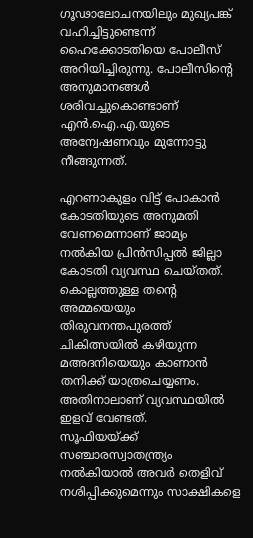ഗൂഢാലോചനയിലും മുഖ്യപങ്ക് വഹിച്ചിട്ടുണ്ടെന്ന് ഹൈക്കോടതിയെ പോലീസ് അറിയിച്ചിരുന്നു. പോലീസിന്റെ അനുമാനങ്ങള്‍ ശരിവച്ചുകൊണ്ടാണ് എന്‍.ഐ.എ.യുടെ അന്വേഷണവും മുന്നോട്ടു നീങ്ങുന്നത്.

എറണാകുളം വിട്ട് പോകാന്‍ കോടതിയുടെ അനുമതി വേണമെന്നാണ് ജാമ്യം നല്‍കിയ പ്രിന്‍സിപ്പല്‍ ജില്ലാ കോടതി വ്യവസ്ഥ ചെയ്തത്. കൊല്ലത്തുള്ള തന്റെ അമ്മയെയും തിരുവനന്തപുരത്ത് ചികിത്സയില്‍ കഴിയുന്ന മഅദനിയെയും കാണാന്‍ തനിക്ക് യാത്രചെയ്യണം. അതിനാലാണ് വ്യവസ്ഥയില്‍ ഇളവ് വേണ്ടത്.
സൂഫിയയ്ക്ക് സഞ്ചാരസ്വാതന്ത്ര്യം നല്‍കിയാല്‍ അവര്‍ തെളിവ് നശിപ്പിക്കുമെന്നും സാക്ഷികളെ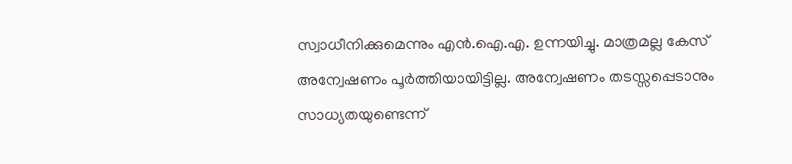സ്വാധീനിക്കുമെന്നും എന്‍.ഐ.എ. ഉന്നയിച്ചു. മാത്രമല്ല കേസ് അന്വേഷണം പൂര്‍ത്തിയായിട്ടില്ല. അന്വേഷണം തടസ്സപ്പെടാനും സാധ്യതയുണ്ടെന്ന്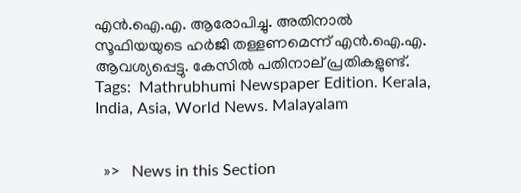എന്‍.ഐ.എ. ആരോപിച്ചു. അതിനാല്‍ സൂഫിയയുടെ ഹര്‍ജി തള്ളണമെന്ന് എന്‍.ഐ.എ. ആവശ്യപ്പെട്ടു. കേസില്‍ പതിനാല് പ്രതികളുണ്ട്.
Tags:  Mathrubhumi Newspaper Edition. Kerala, India, Asia, World News. Malayalam


  »>   News in this Section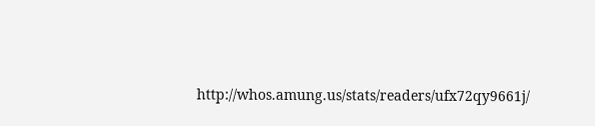http://whos.amung.us/stats/readers/ufx72qy9661j/